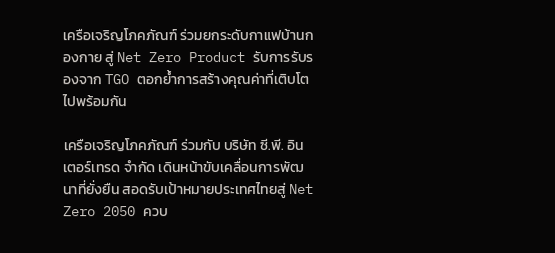เครือเจริญโภคภัณฑ์ ร่วมยกระดับกาแฟบ้านกองกาย สู่ Net Zero Product รับการรับรองจาก TGO ตอกย้ำการสร้างคุณค่าที่เติบโตไปพร้อมกัน

เครือเจริญโภคภัณฑ์ ร่วมกับ บริษัท ซี.พี. อินเตอร์เทรด จำกัด เดินหน้าขับเคลื่อนการพัฒนาที่ยั่งยืน สอดรับเป้าหมายประเทศไทยสู่ Net Zero 2050 ควบ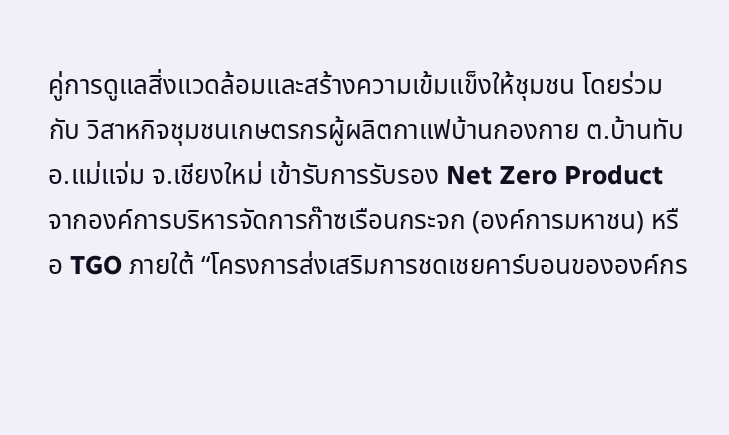คู่การดูแลสิ่งแวดล้อมและสร้างความเข้มแข็งให้ชุมชน โดยร่วมกับ วิสาหกิจชุมชนเกษตรกรผู้ผลิตกาแฟบ้านกองกาย ต.บ้านทับ อ.แม่แจ่ม จ.เชียงใหม่ เข้ารับการรับรอง Net Zero Product จากองค์การบริหารจัดการก๊าซเรือนกระจก (องค์การมหาชน) หรือ TGO ภายใต้ “โครงการส่งเสริมการชดเชยคาร์บอนขององค์กร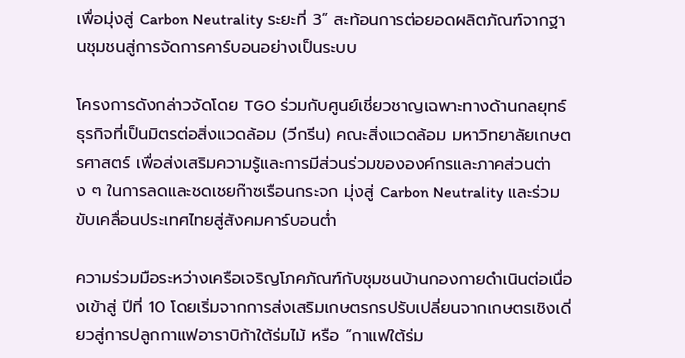เพื่อมุ่งสู่ Carbon Neutrality ระยะที่ 3” สะท้อนการต่อยอดผลิตภัณฑ์จากฐานชุมชนสู่การจัดการคาร์บอนอย่างเป็นระบบ

โครงการดังกล่าวจัดโดย TGO ร่วมกับศูนย์เชี่ยวชาญเฉพาะทางด้านกลยุทธ์ธุรกิจที่เป็นมิตรต่อสิ่งแวดล้อม (วีกรีน) คณะสิ่งแวดล้อม มหาวิทยาลัยเกษตรศาสตร์ เพื่อส่งเสริมความรู้และการมีส่วนร่วมขององค์กรและภาคส่วนต่าง ๆ ในการลดและชดเชยก๊าซเรือนกระจก มุ่งสู่ Carbon Neutrality และร่วมขับเคลื่อนประเทศไทยสู่สังคมคาร์บอนต่ำ

ความร่วมมือระหว่างเครือเจริญโภคภัณฑ์กับชุมชนบ้านกองกายดำเนินต่อเนื่องเข้าสู่ ปีที่ 10 โดยเริ่มจากการส่งเสริมเกษตรกรปรับเปลี่ยนจากเกษตรเชิงเดี่ยวสู่การปลูกกาแฟอาราบิก้าใต้ร่มไม้ หรือ “กาแฟใต้ร่ม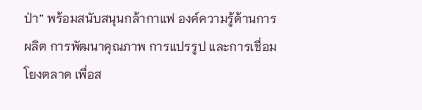ป่า” พร้อมสนับสนุนกล้ากาแฟ องค์ความรู้ด้านการผลิต การพัฒนาคุณภาพ การแปรรูป และการเชื่อมโยงตลาด เพื่อส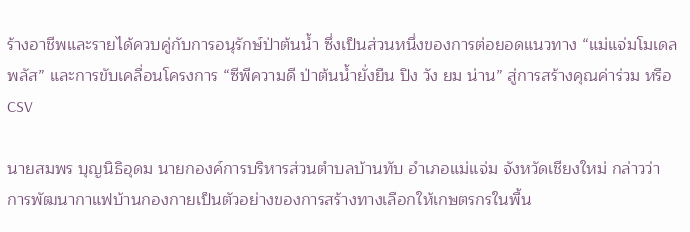ร้างอาชีพและรายได้ควบคู่กับการอนุรักษ์ป่าต้นน้ำ ซึ่งเป็นส่วนหนึ่งของการต่อยอดแนวทาง “แม่แจ่มโมเดลพลัส” และการขับเคลื่อนโครงการ “ซีพีความดี ป่าต้นน้ำยั่งยืน ปิง วัง ยม น่าน” สู่การสร้างคุณค่าร่วม หรือ CSV

นายสมพร บุญนิธิอุดม นายกองค์การบริหารส่วนตำบลบ้านทับ อำเภอแม่แจ่ม จังหวัดเชียงใหม่ กล่าวว่า การพัฒนากาแฟบ้านกองกายเป็นตัวอย่างของการสร้างทางเลือกให้เกษตรกรในพื้น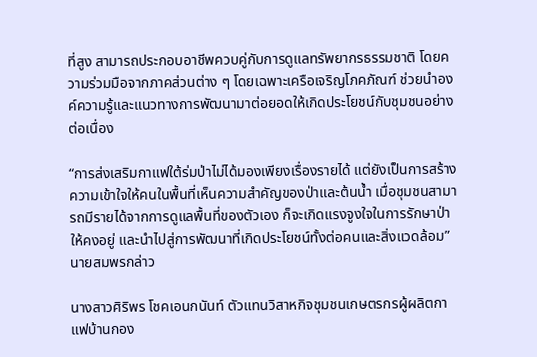ที่สูง สามารถประกอบอาชีพควบคู่กับการดูแลทรัพยากรธรรมชาติ โดยความร่วมมือจากภาคส่วนต่าง ๆ โดยเฉพาะเครือเจริญโภคภัณฑ์ ช่วยนำองค์ความรู้และแนวทางการพัฒนามาต่อยอดให้เกิดประโยชน์กับชุมชนอย่างต่อเนื่อง

“การส่งเสริมกาแฟใต้ร่มป่าไม่ได้มองเพียงเรื่องรายได้ แต่ยังเป็นการสร้างความเข้าใจให้คนในพื้นที่เห็นความสำคัญของป่าและต้นน้ำ เมื่อชุมชนสามารถมีรายได้จากการดูแลพื้นที่ของตัวเอง ก็จะเกิดแรงจูงใจในการรักษาป่าให้คงอยู่ และนำไปสู่การพัฒนาที่เกิดประโยชน์ทั้งต่อคนและสิ่งแวดล้อม” นายสมพรกล่าว

นางสาวศิริพร โชคเอนกนันท์ ตัวแทนวิสาหกิจชุมชนเกษตรกรผู้ผลิตกาแฟบ้านกอง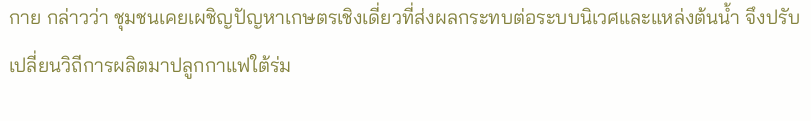กาย กล่าวว่า ชุมชนเคยเผชิญปัญหาเกษตรเชิงเดี่ยวที่ส่งผลกระทบต่อระบบนิเวศและแหล่งต้นน้ำ จึงปรับเปลี่ยนวิถีการผลิตมาปลูกกาแฟใต้ร่ม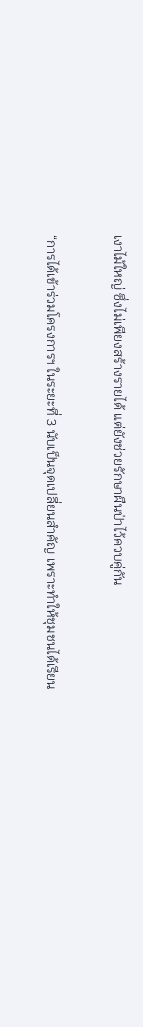เงาไม้ใหญ่ ซึ่งไม่เพียงสร้างรายได้ แต่ยังช่วยรักษาผืนป่าไว้ควบคู่กัน

“การได้เข้าร่วมโครงการฯ ในระยะที่ 3 นับเป็นจุดเปลี่ยนสำคัญ เพราะทำให้ชุมชนได้เรียน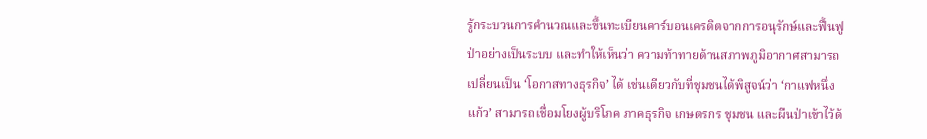รู้กระบวนการคำนวณและขึ้นทะเบียนคาร์บอนเครดิตจากการอนุรักษ์และฟื้นฟูป่าอย่างเป็นระบบ และทำให้เห็นว่า ความท้าทายด้านสภาพภูมิอากาศสามารถเปลี่ยนเป็น ‘โอกาสทางธุรกิจ’ ได้ เช่นเดียวกับที่ชุมชนได้พิสูจน์ว่า ‘กาแฟหนึ่งแก้ว’ สามารถเชื่อมโยงผู้บริโภค ภาคธุรกิจ เกษตรกร ชุมชน และผืนป่าเข้าไว้ด้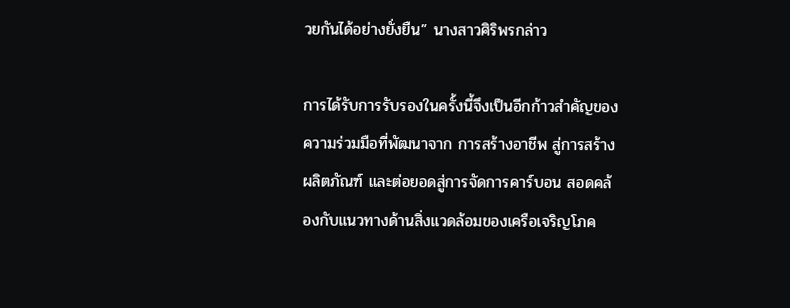วยกันได้อย่างยั่งยืน” นางสาวศิริพรกล่าว

การได้รับการรับรองในครั้งนี้จึงเป็นอีกก้าวสำคัญของความร่วมมือที่พัฒนาจาก การสร้างอาชีพ สู่การสร้างผลิตภัณฑ์ และต่อยอดสู่การจัดการคาร์บอน สอดคล้องกับแนวทางด้านสิ่งแวดล้อมของเครือเจริญโภค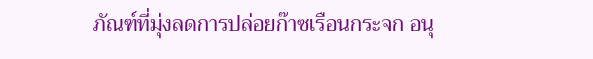ภัณฑ์ที่มุ่งลดการปล่อยก๊าซเรือนกระจก อนุ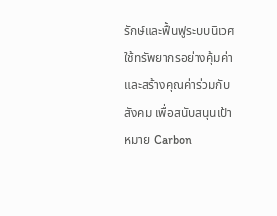รักษ์และฟื้นฟูระบบนิเวศ ใช้ทรัพยากรอย่างคุ้มค่า และสร้างคุณค่าร่วมกับสังคม เพื่อสนับสนุนเป้าหมาย Carbon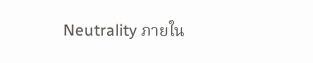Neutrality ภายใน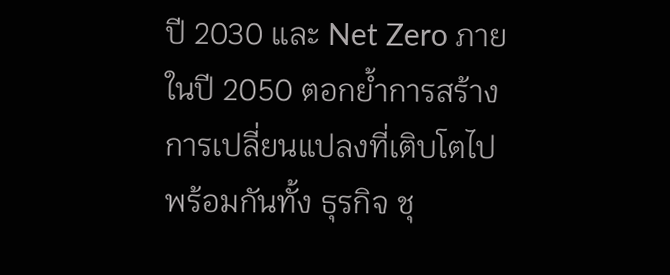ปี 2030 และ Net Zero ภายในปี 2050 ตอกย้ำการสร้างการเปลี่ยนแปลงที่เติบโตไปพร้อมกันทั้ง ธุรกิจ ชุ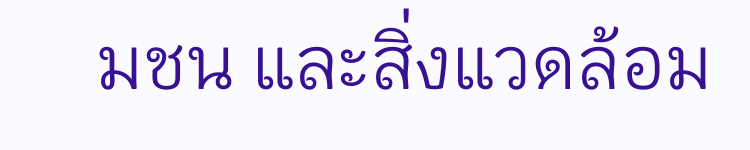มชน และสิ่งแวดล้อม